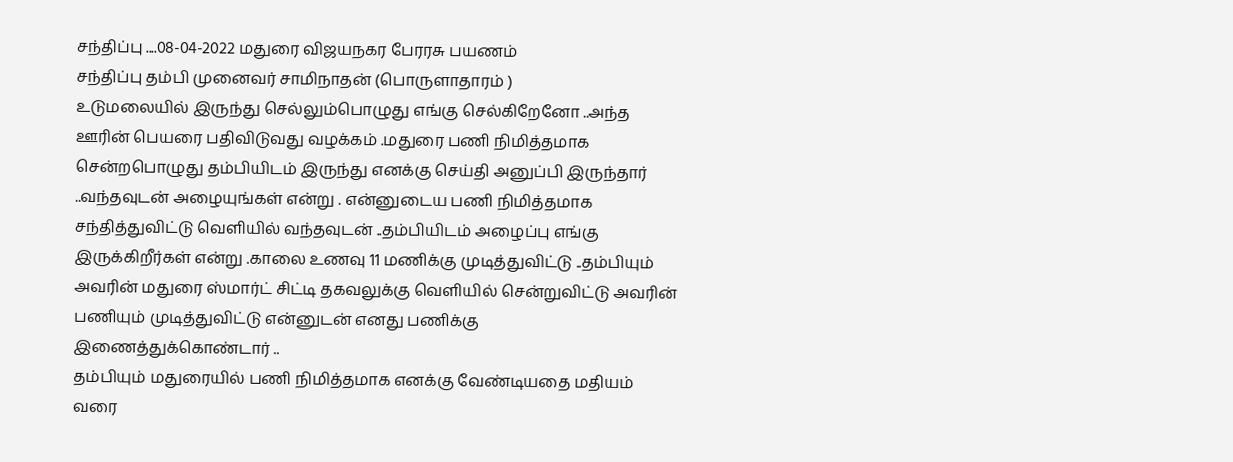சந்திப்பு ....08-04-2022 மதுரை விஜயநகர பேரரசு பயணம்
சந்திப்பு தம்பி முனைவர் சாமிநாதன் (பொருளாதாரம் )
உடுமலையில் இருந்து செல்லும்பொழுது எங்கு செல்கிறேனோ ..அந்த ஊரின் பெயரை பதிவிடுவது வழக்கம் .மதுரை பணி நிமித்தமாக சென்றபொழுது தம்பியிடம் இருந்து எனக்கு செய்தி அனுப்பி இருந்தார் ..வந்தவுடன் அழையுங்கள் என்று . என்னுடைய பணி நிமித்தமாக சந்தித்துவிட்டு வெளியில் வந்தவுடன் ..தம்பியிடம் அழைப்பு எங்கு இருக்கிறீர்கள் என்று .காலை உணவு 11 மணிக்கு முடித்துவிட்டு ..தம்பியும் அவரின் மதுரை ஸ்மார்ட் சிட்டி தகவலுக்கு வெளியில் சென்றுவிட்டு அவரின் பணியும் முடித்துவிட்டு என்னுடன் எனது பணிக்கு இணைத்துக்கொண்டார் ..
தம்பியும் மதுரையில் பணி நிமித்தமாக எனக்கு வேண்டியதை மதியம் வரை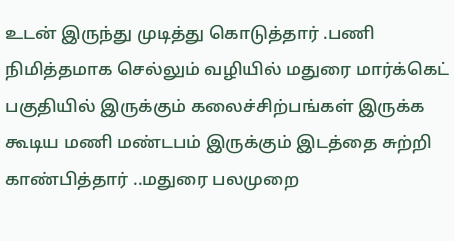உடன் இருந்து முடித்து கொடுத்தார் .பணி நிமித்தமாக செல்லும் வழியில் மதுரை மார்க்கெட் பகுதியில் இருக்கும் கலைச்சிற்பங்கள் இருக்க கூடிய மணி மண்டபம் இருக்கும் இடத்தை சுற்றி காண்பித்தார் ..மதுரை பலமுறை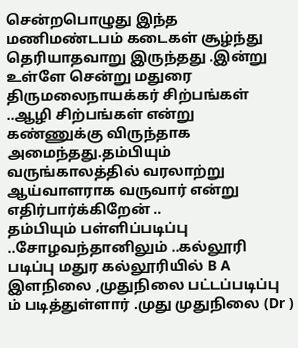சென்றபொழுது இந்த மணிமண்டபம் கடைகள் சூழ்ந்து தெரியாதவாறு இருந்தது .இன்று உள்ளே சென்று மதுரை திருமலைநாயக்கர் சிற்பங்கள் ..ஆழி சிற்பங்கள் என்று கண்ணுக்கு விருந்தாக அமைந்தது.தம்பியும் வருங்காலத்தில் வரலாற்று ஆய்வாளராக வருவார் என்று எதிர்பார்க்கிறேன் ..
தம்பியும் பள்ளிப்படிப்பு ..சோழவந்தானிலும் ..கல்லூரி படிப்பு மதுர கல்லூரியில் B A இளநிலை ,முதுநிலை பட்டப்படிப்பு ம் படித்துள்ளார் .முது முதுநிலை (Dr )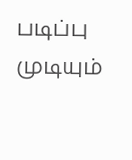படிப்பு முடியும்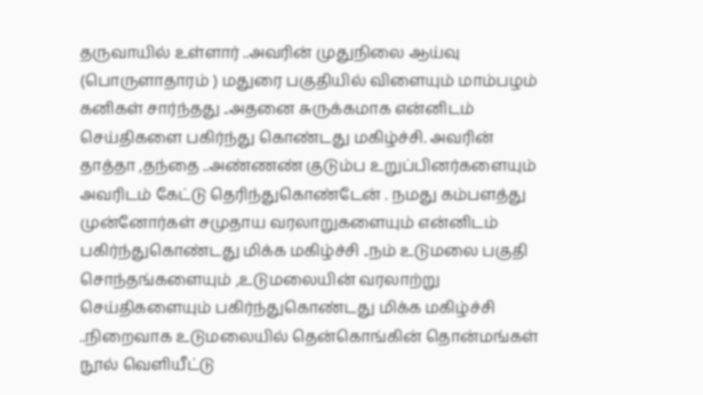தருவாயில் உள்ளார் ..அவரின் முதுநிலை ஆய்வு (பொருளாதாரம் ) மதுரை பகுதியில் விளையும் மாம்பழம் கனிகள் சார்ந்தது ..அதனை சுருக்கமாக என்னிடம் செய்திகளை பகிர்ந்து கொண்டது மகிழ்ச்சி. அவரின் தாத்தா ,தந்தை ..அண்ணண் குடும்ப உறுப்பினர்களையும் அவரிடம் கேட்டு தெரிந்துகொண்டேன் . நமது கம்பளத்து முன்னோர்கள் சமுதாய வரலாறுகளையும் என்னிடம் பகிர்ந்துகொண்டது மிக்க மகிழ்ச்சி ..நம் உடுமலை பகுதி சொந்தங்களையும் ,உடுமலையின் வரலாற்று செய்திகளையும் பகிர்ந்துகொண்டது மிக்க மகிழ்ச்சி ..நிறைவாக உடுமலையில் தென்கொங்கின் தொன்மங்கள் நூல் வெளியீட்டு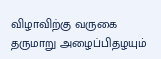விழாவிற்கு வருகை தருமாறு அழைப்பிதழயும்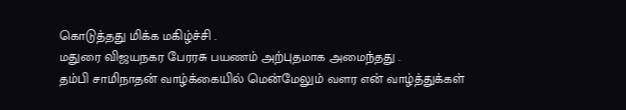கொடுத்தது மிக்க மகிழ்ச்சி .
மதுரை விஜயநகர பேரரசு பயணம் அற்புதமாக அமைந்தது .
தம்பி சாமிநாதன் வாழ்க்கையில் மென்மேலும் வளர என் வாழ்த்துக்கள்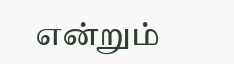என்றும்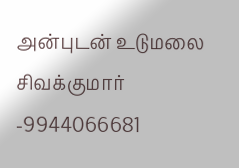அன்புடன் உடுமலை சிவக்குமார் -9944066681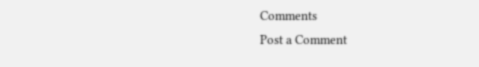Comments
Post a Comment